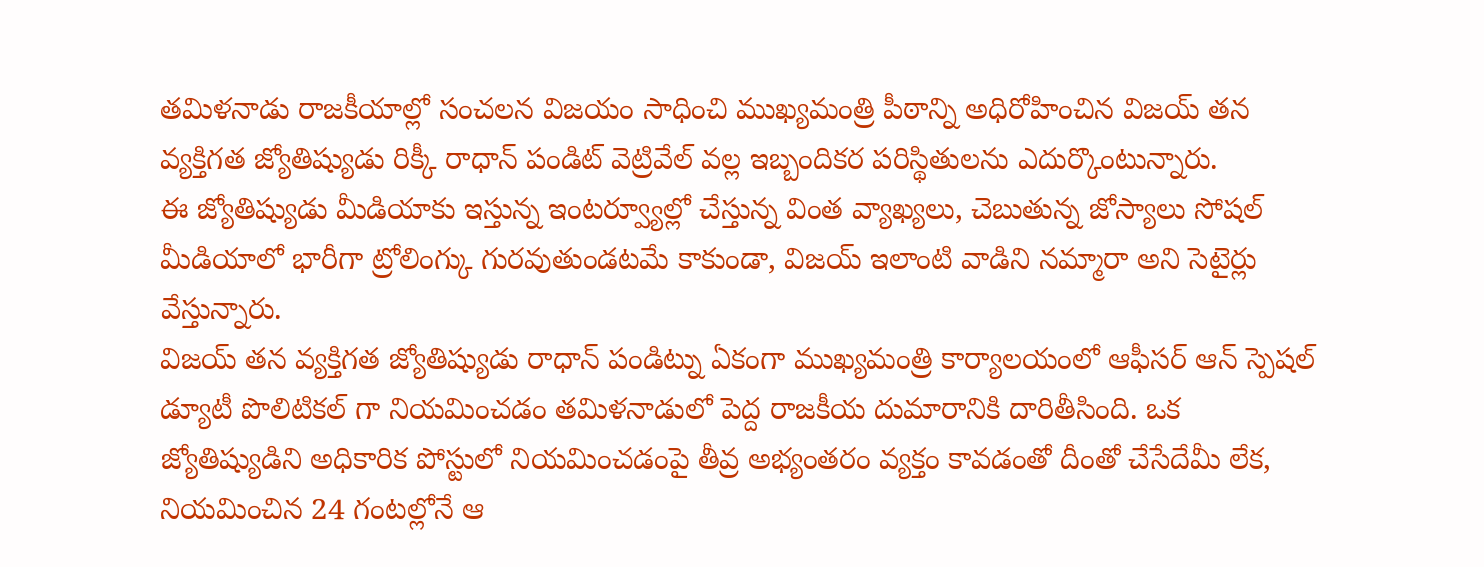తమిళనాడు రాజకీయాల్లో సంచలన విజయం సాధించి ముఖ్యమంత్రి పీఠాన్ని అధిరోహించిన విజయ్ తన వ్యక్తిగత జ్యోతిష్యుడు రిక్కీ రాధాన్ పండిట్ వెట్రివేల్ వల్ల ఇబ్బందికర పరిస్థితులను ఎదుర్కొంటున్నారు.
ఈ జ్యోతిష్యుడు మీడియాకు ఇస్తున్న ఇంటర్వ్యూల్లో చేస్తున్న వింత వ్యాఖ్యలు, చెబుతున్న జోస్యాలు సోషల్ మీడియాలో భారీగా ట్రోలింగ్కు గురవుతుండటమే కాకుండా, విజయ్ ఇలాంటి వాడిని నమ్మారా అని సెటైర్లు వేస్తున్నారు.
విజయ్ తన వ్యక్తిగత జ్యోతిష్యుడు రాధాన్ పండిట్ను ఏకంగా ముఖ్యమంత్రి కార్యాలయంలో ఆఫీసర్ ఆన్ స్పెషల్ డ్యూటీ పొలిటికల్ గా నియమించడం తమిళనాడులో పెద్ద రాజకీయ దుమారానికి దారితీసింది. ఒక జ్యోతిష్యుడిని అధికారిక పోస్టులో నియమించడంపై తీవ్ర అభ్యంతరం వ్యక్తం కావడంతో దీంతో చేసేదేమీ లేక, నియమించిన 24 గంటల్లోనే ఆ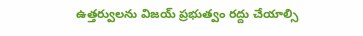ఉత్తర్వులను విజయ్ ప్రభుత్వం రద్దు చేయాల్సి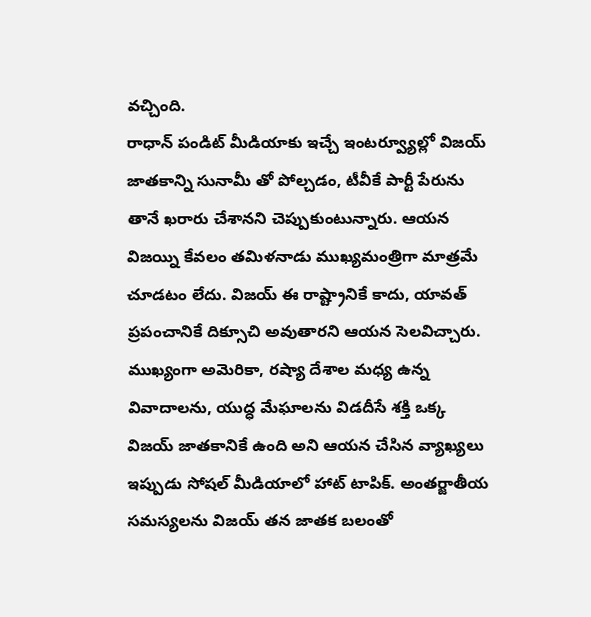వచ్చింది.
రాధాన్ పండిట్ మీడియాకు ఇచ్చే ఇంటర్వ్యూల్లో విజయ్ జాతకాన్ని సునామీ తో పోల్చడం, టీవీకే పార్టీ పేరును తానే ఖరారు చేశానని చెప్పుకుంటున్నారు. ఆయన విజయ్ని కేవలం తమిళనాడు ముఖ్యమంత్రిగా మాత్రమే చూడటం లేదు. విజయ్ ఈ రాష్ట్రానికే కాదు, యావత్ ప్రపంచానికే దిక్సూచి అవుతారని ఆయన సెలవిచ్చారు. ముఖ్యంగా అమెరికా, రష్యా దేశాల మధ్య ఉన్న వివాదాలను, యుద్ధ మేఘాలను విడదీసే శక్తి ఒక్క విజయ్ జాతకానికే ఉంది అని ఆయన చేసిన వ్యాఖ్యలు ఇప్పుడు సోషల్ మీడియాలో హాట్ టాపిక్. అంతర్జాతీయ సమస్యలను విజయ్ తన జాతక బలంతో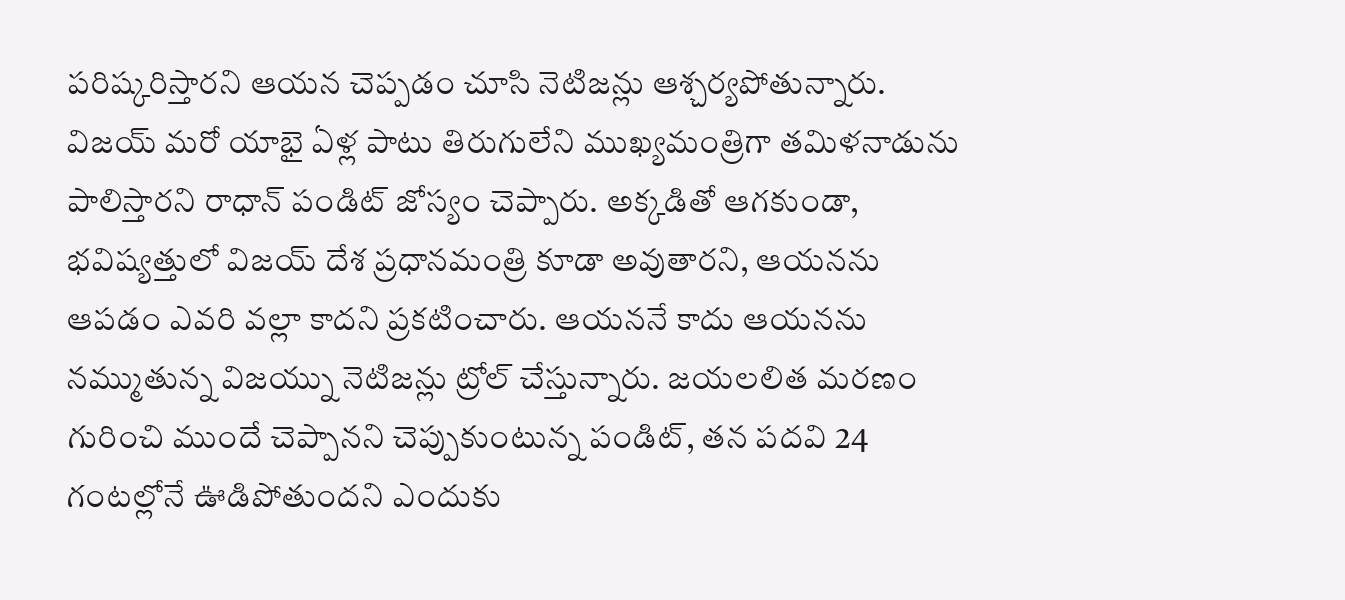పరిష్కరిస్తారని ఆయన చెప్పడం చూసి నెటిజన్లు ఆశ్చర్యపోతున్నారు.
విజయ్ మరో యాభై ఏళ్ల పాటు తిరుగులేని ముఖ్యమంత్రిగా తమిళనాడును పాలిస్తారని రాధాన్ పండిట్ జోస్యం చెప్పారు. అక్కడితో ఆగకుండా, భవిష్యత్తులో విజయ్ దేశ ప్రధానమంత్రి కూడా అవుతారని, ఆయనను ఆపడం ఎవరి వల్లా కాదని ప్రకటించారు. ఆయననే కాదు ఆయనను నమ్ముతున్న విజయ్ను నెటిజన్లు ట్రోల్ చేస్తున్నారు. జయలలిత మరణం గురించి ముందే చెప్పానని చెప్పుకుంటున్న పండిట్, తన పదవి 24 గంటల్లోనే ఊడిపోతుందని ఎందుకు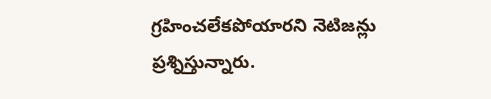గ్రహించలేకపోయారని నెటిజన్లు ప్రశ్నిస్తున్నారు.